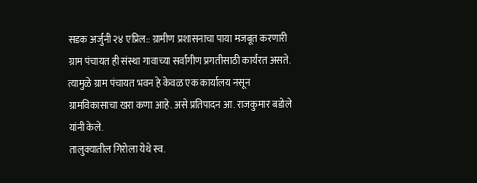सडक अर्जुनी २४ एप्रिल:: ग्रामीण प्रशासनाचा पाया मजबूत करणारी ग्राम पंचायत ही संस्था गावाच्या सर्वांगीण प्रगतीसाठी कार्यरत असते. त्यामुळे ग्राम पंचायत भवन हे केवळ एक कार्यालय नसून ग्रामविकासाचा खरा कणा आहे. असे प्रतिपादन आ. राजकुमार बडोले यांनी केले.
तालुक्यातील गिरोला येथे स्व.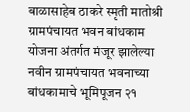बाळासाहेब ठाकरे स्मृती मातोश्री ग्रामपंचायत भवन बांधकाम योजना अंतर्गत मंजूर झालेल्या नवीन ग्रामपंचायत भवनाच्या बांधकामाचे भूमिपूजन २१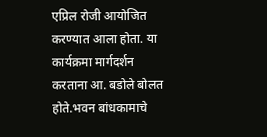एप्रिल रोजी आयोजित करण्यात आला होता. या कार्यक्रमा मार्गदर्शन करताना आ. बडोले बोलत होते.भवन बांधकामाचे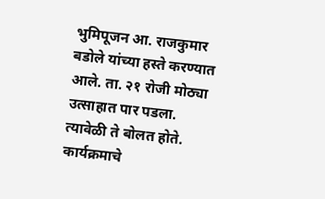भुमिपूजन आ. राजकुमार बडोले यांच्या हस्ते करण्यात आले. ता. २१ रोजी मोठ्या उत्साहात पार पडला. त्यावेळी ते बोलत होते. कार्यक्रमाचे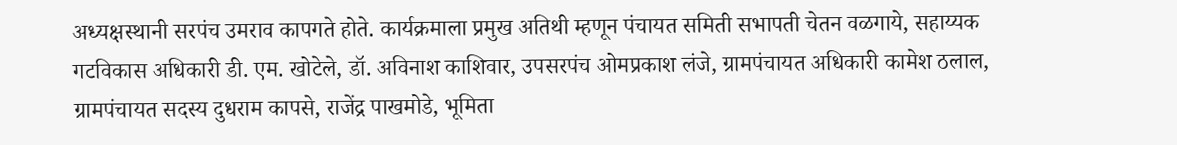अध्यक्षस्थानी सरपंच उमराव कापगते होते. कार्यक्रमाला प्रमुख अतिथी म्हणून पंचायत समिती सभापती चेतन वळगाये, सहाय्यक गटविकास अधिकारी डी. एम. खोटेले, डॉ. अविनाश काशिवार, उपसरपंच ओमप्रकाश लंजे, ग्रामपंचायत अधिकारी कामेश ठलाल, ग्रामपंचायत सदस्य दुधराम कापसे, राजेंद्र पाखमोडे, भूमिता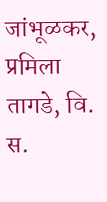जांभूळकर, प्रमिला तागडे, वि. स.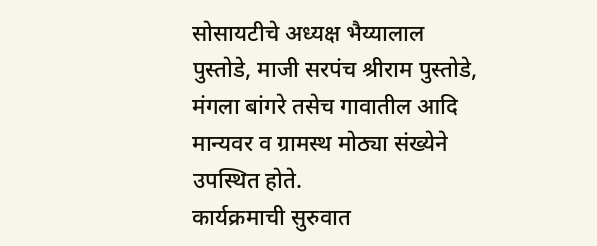सोसायटीचे अध्यक्ष भैय्यालाल पुस्तोडे, माजी सरपंच श्रीराम पुस्तोडे, मंगला बांगरे तसेच गावातील आदि मान्यवर व ग्रामस्थ मोठ्या संख्येने उपस्थित होते.
कार्यक्रमाची सुरुवात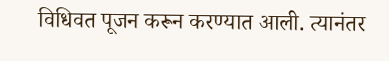विधिवत पूजन करून करण्यात आली. त्यानंतर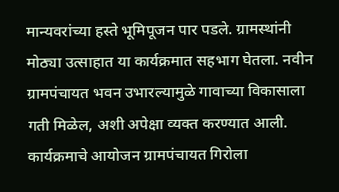मान्यवरांच्या हस्ते भूमिपूजन पार पडले. ग्रामस्थांनी मोठ्या उत्साहात या कार्यक्रमात सहभाग घेतला. नवीन ग्रामपंचायत भवन उभारल्यामुळे गावाच्या विकासाला गती मिळेल, अशी अपेक्षा व्यक्त करण्यात आली. कार्यक्रमाचे आयोजन ग्रामपंचायत गिरोला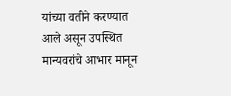यांच्या वतीने करण्यात आले असून उपस्थित मान्यवरांचे आभार मानून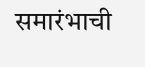समारंभाची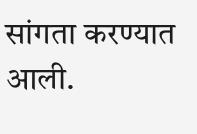सांगता करण्यात आली.